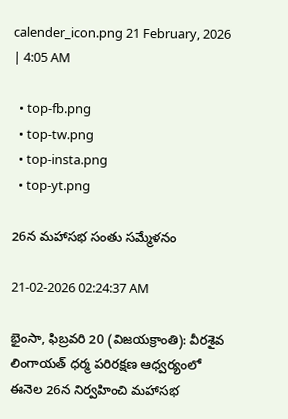calender_icon.png 21 February, 2026 | 4:05 AM

  • top-fb.png
  • top-tw.png
  • top-insta.png
  • top-yt.png

26న మహాసభ సంతు సమ్మేళనం

21-02-2026 02:24:37 AM

భైంసా, ఫిబ్రవరి 20 (విజయక్రాంతి): వీరశైవ లింగాయత్ ధర్మ పరిరక్షణ ఆధ్వర్యంలో ఈనెల 26న నిర్వహించి మహాసభ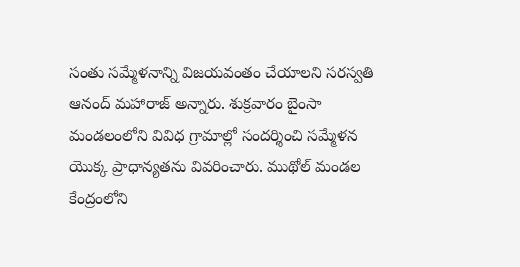సంతు సమ్మేళనాన్ని విజయవంతం చేయాలని సరస్వతి ఆనంద్ మహారాజ్ అన్నారు. శుక్రవారం బైంసా మండలంలోని వివిధ గ్రామాల్లో సందర్శించి సమ్మేళన యొక్క ప్రాధాన్యతను వివరించారు. ముథోల్ మండల కేంద్రంలోని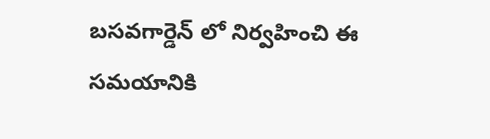బసవగార్డెన్ లో నిర్వహించి ఈ సమయానికి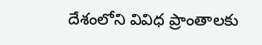దేశంలోని వివిధ ప్రాంతాలకు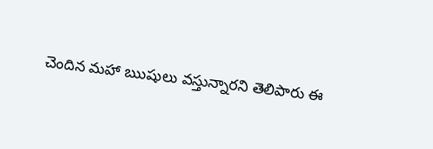చెందిన మహా ఋషులు వస్తున్నారని తెలిపారు ఈ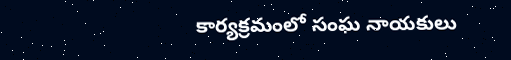కార్యక్రమంలో సంఘ నాయకులు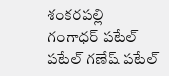శంకరపల్లి గంగాధర్ పటేల్ పటేల్ గణేష్ పటేల్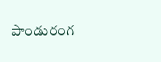పాండురంగ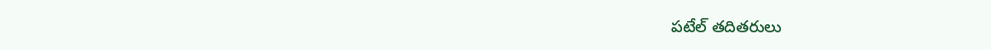పటేల్ తదితరులు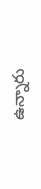ఉన్నారు